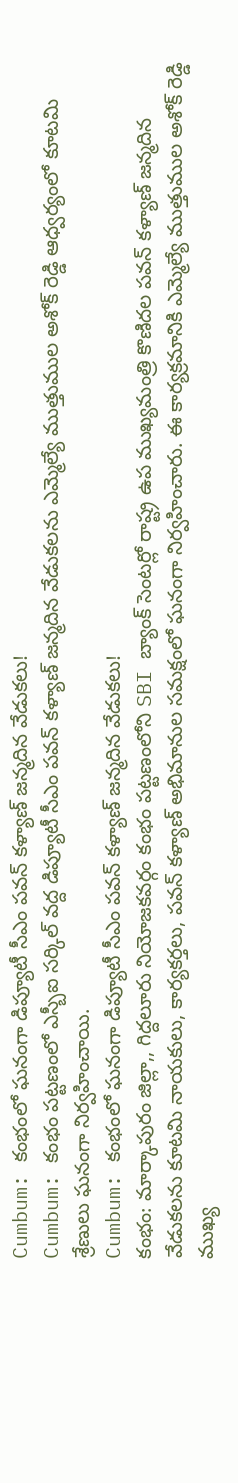Cumbum: కంభంలో ఘనంగా డిప్యూటీ సీఎం పవన్ కళ్యాణ్ జన్మదిన వేడుకలు!
Cumbum: కంభం పట్టణంలో ఎస్బీఐ సర్కిల్ వద్ద డిప్యూటీ సీఎం పవన్ కళ్యాణ్ జన్మదిన వేడుకలను ఎమ్మెల్యే ముత్తుముల అశోక్ రెడ్డి ఆధ్వర్యంలో కూటమి శ్రేణులు ఘనంగా నిర్వహించాయి.
Cumbum: కంభంలో ఘనంగా డిప్యూటీ సీఎం పవన్ కళ్యాణ్ జన్మదిన వేడుకలు!
కంభం: మార్కాపురం జిల్లా,, గిద్దలూరు నియోజకవర్గం కంభం పట్టణంలోని SBI బ్యాంక్ సెంటర్లో రాష్ట్ర ఉప ముఖ్యమంత్రి కొణిదల పవన్ కళ్యాణ్ జన్మదిన వేడుకలను కూటమి నాయకులు, కార్యకర్తలు, పవన్ కళ్యాణ్ అభిమానుల సమక్షంలో ఘనంగా నిర్వహించారు. ఈ కార్యక్రమానికి ఎమ్మెల్యే ముత్తుముల అశోక్ రెడ్డి ముఖ్య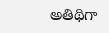అతిథిగా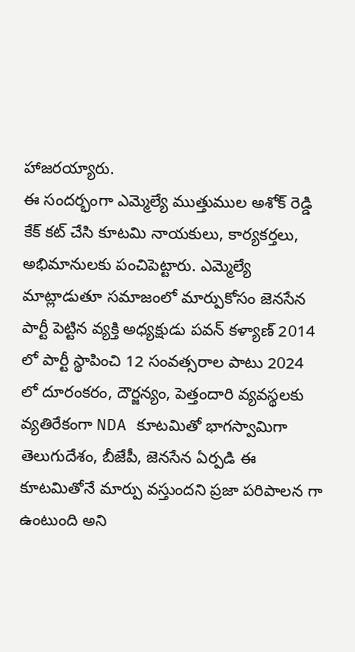హాజరయ్యారు.
ఈ సందర్భంగా ఎమ్మెల్యే ముత్తుముల అశోక్ రెడ్డి కేక్ కట్ చేసి కూటమి నాయకులు, కార్యకర్తలు, అభిమానులకు పంచిపెట్టారు. ఎమ్మెల్యే మాట్లాడుతూ సమాజంలో మార్పుకోసం జెనసేన పార్టీ పెట్టిన వ్యక్తి అధ్యక్షుడు పవన్ కళ్యాణ్ 2014 లో పార్టీ స్థాపించి 12 సంవత్సరాల పాటు 2024 లో దూరంకరం, దౌర్జన్యం, పెత్తందారి వ్యవస్థలకు వ్యతిరేకంగా NDA కూటమితో భాగస్వామిగా తెలుగుదేశం, బీజేపీ, జెనసేన ఏర్పడి ఈ కూటమితోనే మార్పు వస్తుందని ప్రజా పరిపాలన గా ఉంటుంది అని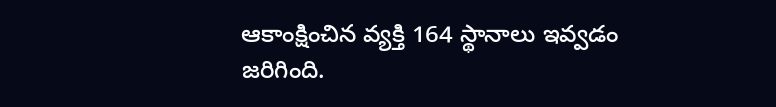ఆకాంక్షించిన వ్యక్తి 164 స్థానాలు ఇవ్వడం జరిగింది.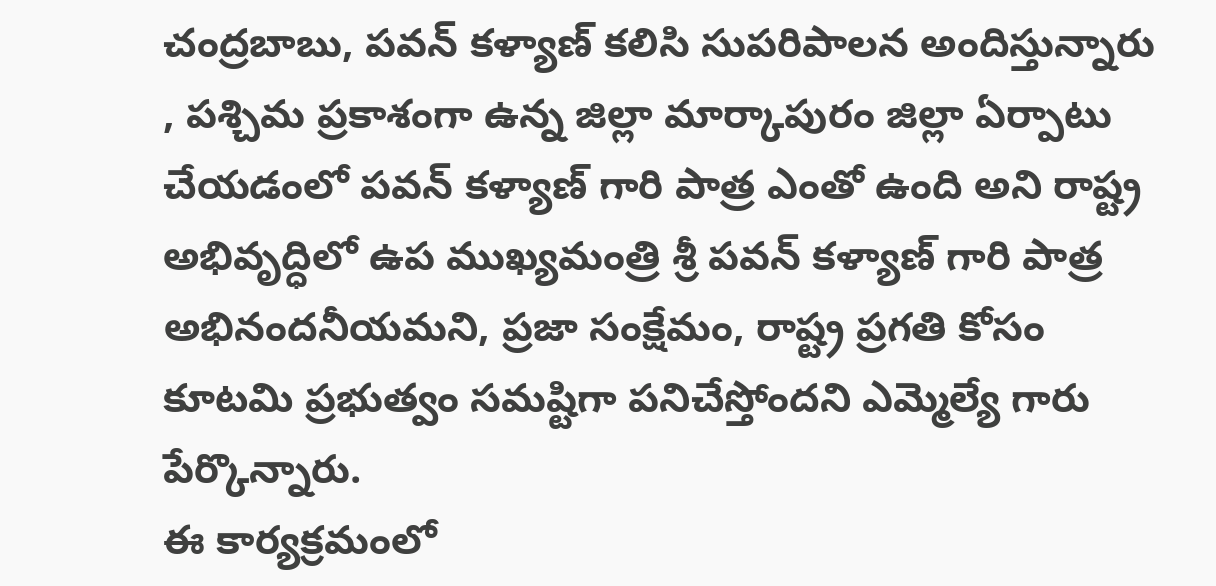చంద్రబాబు, పవన్ కళ్యాణ్ కలిసి సుపరిపాలన అందిస్తున్నారు , పశ్చిమ ప్రకాశంగా ఉన్న జిల్లా మార్కాపురం జిల్లా ఏర్పాటు చేయడంలో పవన్ కళ్యాణ్ గారి పాత్ర ఎంతో ఉంది అని రాష్ట్ర అభివృద్ధిలో ఉప ముఖ్యమంత్రి శ్రీ పవన్ కళ్యాణ్ గారి పాత్ర అభినందనీయమని, ప్రజా సంక్షేమం, రాష్ట్ర ప్రగతి కోసం కూటమి ప్రభుత్వం సమష్టిగా పనిచేస్తోందని ఎమ్మెల్యే గారు పేర్కొన్నారు.
ఈ కార్యక్రమంలో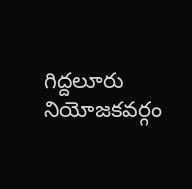గిద్దలూరు నియోజకవర్గం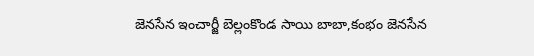జెనసేన ఇంచార్జీ బెల్లంకొండ సాయి బాబా,కంభం జెనసేన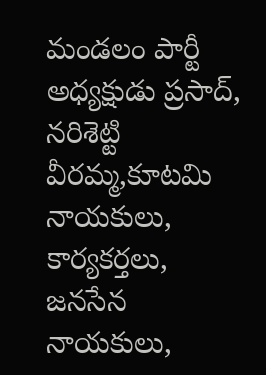మండలం పార్టీ అధ్యక్షుడు ప్రసాద్, నరిశెట్టి వీరమ్మ,కూటమి నాయకులు, కార్యకర్తలు, జనసేన నాయకులు,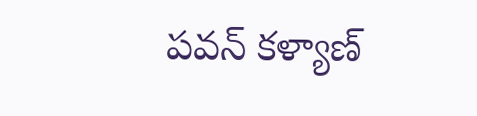పవన్ కళ్యాణ్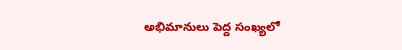అభిమానులు పెద్ద సంఖ్యలో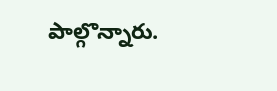పాల్గొన్నారు.